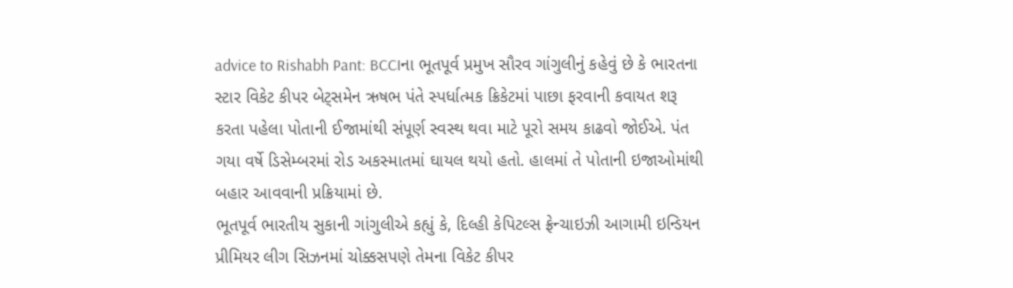advice to Rishabh Pant: BCCIના ભૂતપૂર્વ પ્રમુખ સૌરવ ગાંગુલીનું કહેવું છે કે ભારતના સ્ટાર વિકેટ કીપર બેટ્સમેન ઋષભ પંતે સ્પર્ધાત્મક ક્રિકેટમાં પાછા ફરવાની કવાયત શરૂ કરતા પહેલા પોતાની ઈજામાંથી સંપૂર્ણ સ્વસ્થ થવા માટે પૂરો સમય કાઢવો જોઈએ. પંત ગયા વર્ષે ડિસેમ્બરમાં રોડ અકસ્માતમાં ઘાયલ થયો હતો. હાલમાં તે પોતાની ઇજાઓમાંથી બહાર આવવાની પ્રક્રિયામાં છે.
ભૂતપૂર્વ ભારતીય સુકાની ગાંગુલીએ કહ્યું કે, દિલ્હી કેપિટલ્સ ફ્રેન્ચાઇઝી આગામી ઇન્ડિયન પ્રીમિયર લીગ સિઝનમાં ચોક્કસપણે તેમના વિકેટ કીપર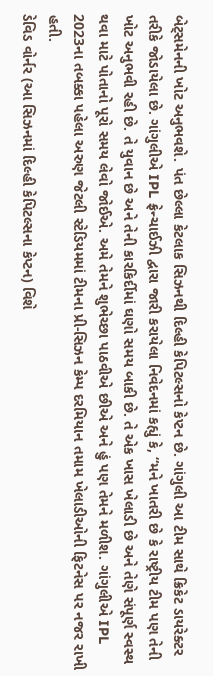બેટ્સમેનની ખોટ અનુભવશે. પંત છેલ્લા કેટલાક સિઝનથી દિલ્હી કેપિટલ્સનો કેપ્ટન છે. ગાંગુલી આ ટીમ સાથે ક્રિકેટ ડાયરેક્ટર તરીકે જોડાયેલા છે. ગાંગુલીએ IPL ફ્રેન્ચાઈઝી દ્વારા જારી કરાયેલા નિવેદનમાં કહ્યું કે, “મને ખાતરી છે કે રાષ્ટ્રીય ટીમ પણ તેની ખોટ અનુભવી રહી છે. તે યુવાન છે અને તેની કારકિર્દીમાં ઘણો સમય બાકી છે. તે એક ખાસ ખેલાડી છે અને તેણે સંપૂર્ણ સ્વસ્થ થવા માટે પોતાનો પૂરો સમય લેવો જોઈએ. અમે તેમને શુભેચ્છા પાઠવીએ છીએ અને હું પણ તેમને મળીશ. ગાંગુલીએ IPL 2023ના તબક્કા પહેલા અરુણ જેટલી સ્ટેડિયમમાં ટીમના પ્રી-સિઝન કેમ્પ દરમિયાન તમામ ખેલાડીઓની ફિટનેસ પર નજર રાખી હતી.
ડેવિડ વોર્નર (આ સિઝનમાં દિલ્હી કેપિટલ્સના કેપ્ટન) વિશે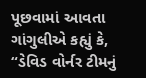પૂછવામાં આવતા ગાંગુલીએ કહ્યું કે, “ડેવિડ વોર્નર ટીમનું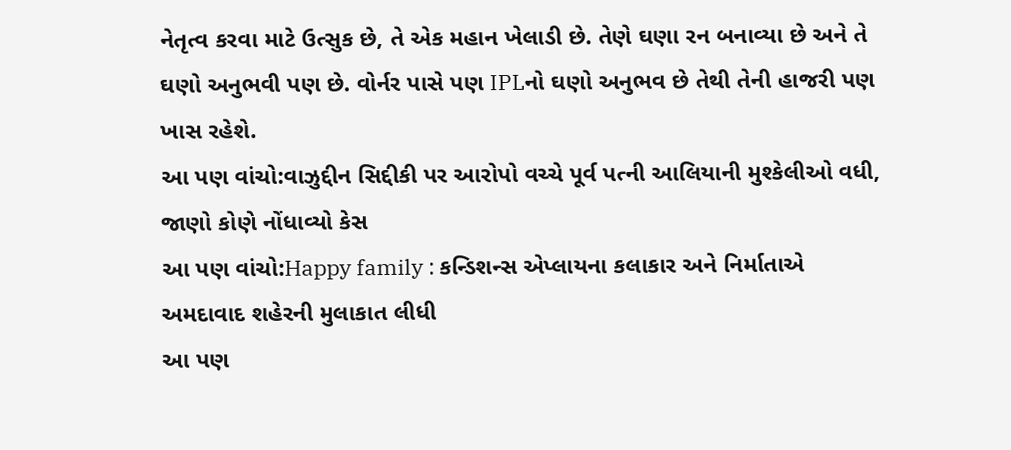નેતૃત્વ કરવા માટે ઉત્સુક છે, તે એક મહાન ખેલાડી છે. તેણે ઘણા રન બનાવ્યા છે અને તે ઘણો અનુભવી પણ છે. વોર્નર પાસે પણ IPLનો ઘણો અનુભવ છે તેથી તેની હાજરી પણ ખાસ રહેશે.
આ પણ વાંચો:વાઝુદ્દીન સિદ્દીકી પર આરોપો વચ્ચે પૂર્વ પત્ની આલિયાની મુશ્કેલીઓ વધી, જાણો કોણે નોંધાવ્યો કેસ
આ પણ વાંચો:Happy family : કન્ડિશન્સ એપ્લાયના કલાકાર અને નિર્માતાએ અમદાવાદ શહેરની મુલાકાત લીધી
આ પણ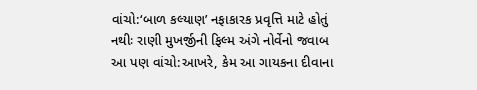વાંચો:‘બાળ કલ્યાણ’ નફાકારક પ્રવૃત્તિ માટે હોતું નથીઃ રાણી મુખર્જીની ફિલ્મ અંગે નોર્વેનો જવાબ
આ પણ વાંચો:આખરે, કેમ આ ગાયકના દીવાના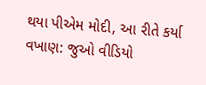થયા પીએમ મોદી, આ રીતે કર્યા વખાણ: જુઓ વીડિયો